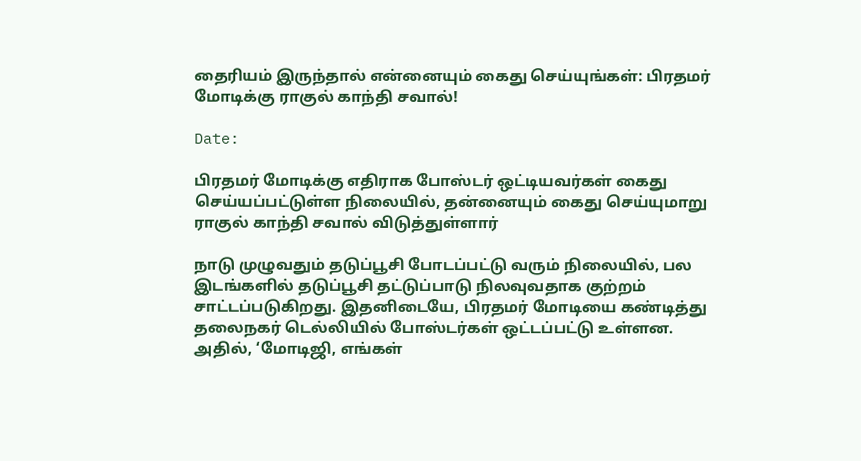தைரியம் இருந்தால் என்னையும் கைது செய்யுங்கள்: பிரதமர் மோடிக்கு ராகுல் காந்தி சவால்!

Date:

பிரதமர் மோடிக்கு எதிராக போஸ்டர் ஒட்டியவர்கள் கைது செய்யப்பட்டுள்ள நிலையில், தன்னையும் கைது செய்யுமாறு ராகுல் காந்தி சவால் விடுத்துள்ளார்

நாடு முழுவதும் தடுப்பூசி போடப்பட்டு வரும் நிலையில், பல இடங்களில் தடுப்பூசி தட்டுப்பாடு நிலவுவதாக குற்றம் சாட்டப்படுகிறது. இதனிடையே, பிரதமர் மோடியை கண்டித்து தலைநகர் டெல்லியில் போஸ்டர்கள் ஒட்டப்பட்டு உள்ளன. அதில், ‘மோடிஜி, எங்கள்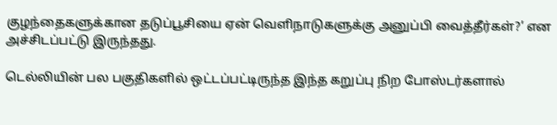குழந்தைகளுக்கான தடுப்பூசியை ஏன் வெளிநாடுகளுக்கு அனுப்பி வைத்தீர்கள்?’ என அச்சிடப்பட்டு இருந்தது.

டெல்லியின் பல பகுதிகளில் ஒட்டப்பட்டிருந்த இந்த கறுப்பு நிற போஸ்டர்களால்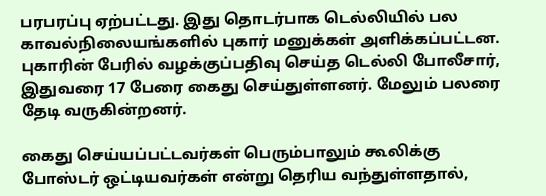பரபரப்பு ஏற்பட்டது. இது தொடர்பாக டெல்லியில் பல காவல்நிலையங்களில் புகார் மனுக்கள் அளிக்கப்பட்டன. புகாரின் பேரில் வழக்குப்பதிவு செய்த டெல்லி போலீசார், இதுவரை 17 பேரை கைது செய்துள்ளனர். மேலும் பலரை தேடி வருகின்றனர்.

கைது செய்யப்பட்டவர்கள் பெரும்பாலும் கூலிக்கு போஸ்டர் ஒட்டியவர்கள் என்று தெரிய வந்துள்ளதால்,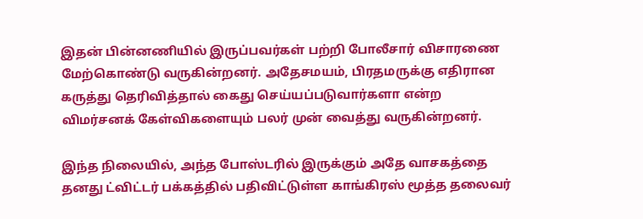இதன் பின்னணியில் இருப்பவர்கள் பற்றி போலீசார் விசாரணை மேற்கொண்டு வருகின்றனர். அதேசமயம், பிரதமருக்கு எதிரான கருத்து தெரிவித்தால் கைது செய்யப்படுவார்களா என்ற விமர்சனக் கேள்விகளையும் பலர் முன் வைத்து வருகின்றனர்.

இந்த நிலையில், அந்த போஸ்டரில் இருக்கும் அதே வாசகத்தை தனது ட்விட்டர் பக்கத்தில் பதிவிட்டுள்ள காங்கிரஸ் மூத்த தலைவர்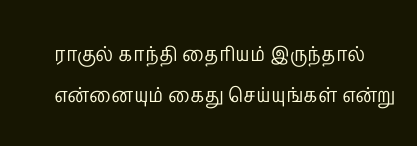ராகுல் காந்தி தைரியம் இருந்தால் என்னையும் கைது செய்யுங்கள் என்று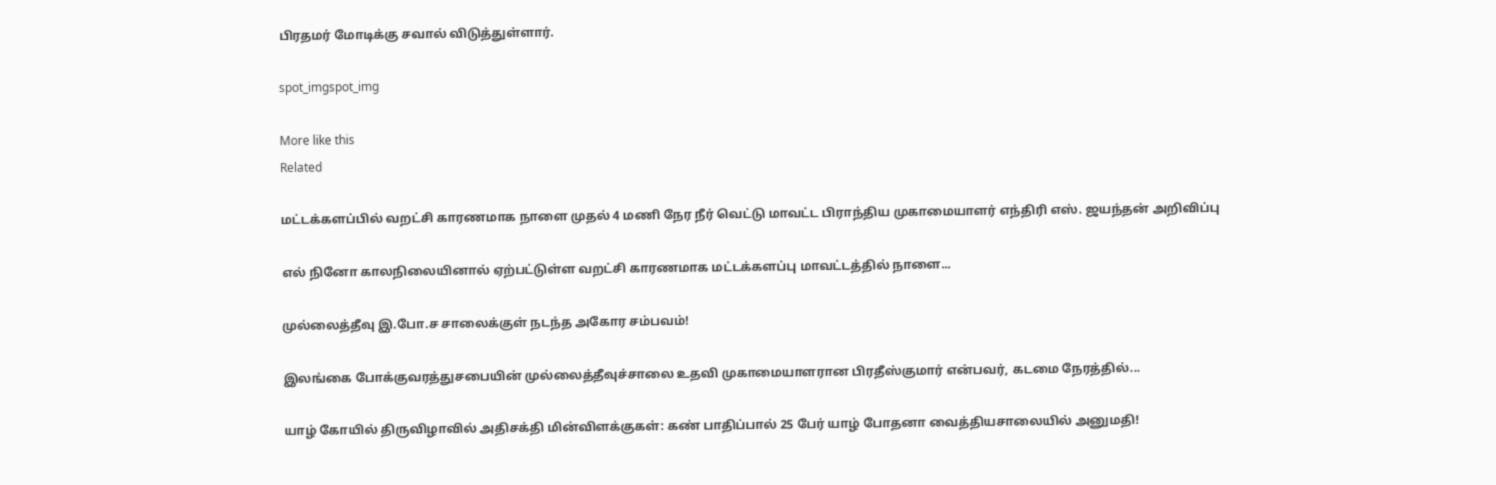பிரதமர் மோடிக்கு சவால் விடுத்துள்ளார்.

spot_imgspot_img

More like this
Related

மட்டக்களப்பில் வறட்சி காரணமாக நாளை முதல் 4 மணி நேர நீர் வெட்டு மாவட்ட பிராந்திய முகாமையாளர் எந்திரி எஸ். ஜயந்தன் அறிவிப்பு

எல் நினோ காலநிலையினால் ஏற்பட்டுள்ள வறட்சி காரணமாக மட்டக்களப்பு மாவட்டத்தில் நாளை...

முல்லைத்தீவு இ.போ.ச சாலைக்குள் நடந்த அகோர சம்பவம்!

இலங்கை போக்குவரத்துசபையின் முல்லைத்தீவுச்சாலை உதவி முகாமையாளரான பிரதீஸ்குமார் என்பவர், கடமை நேரத்தில்...

யாழ் கோயில் திருவிழாவில் அதிசக்தி மின்விளக்குகள்: கண் பாதிப்பால் 25 பேர் யாழ் போதனா வைத்தியசாலையில் அனுமதி!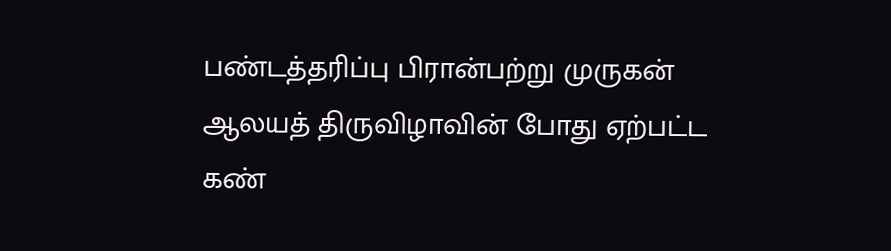பண்டத்தரிப்பு பிரான்பற்று முருகன் ஆலயத் திருவிழாவின் போது ஏற்பட்ட கண்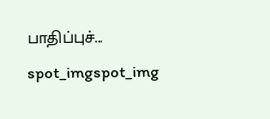பாதிப்புச்...
spot_imgspot_img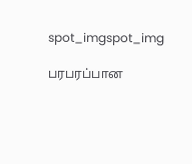spot_imgspot_img

பரபரப்பான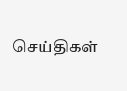செய்திகள்